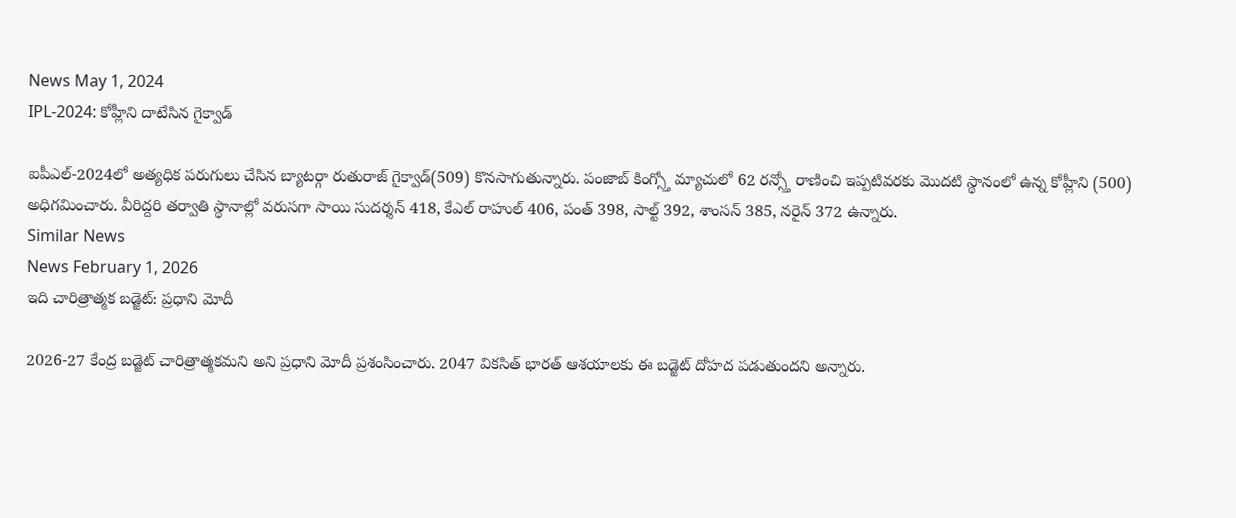News May 1, 2024
IPL-2024: కోహ్లీని దాటేసిన గైక్వాడ్

ఐపీఎల్-2024లో అత్యధిక పరుగులు చేసిన బ్యాటర్గా రుతురాజ్ గైక్వాడ్(509) కొనసాగుతున్నారు. పంజాబ్ కింగ్స్తో మ్యాచులో 62 రన్స్తో రాణించి ఇప్పటివరకు మొదటి స్థానంలో ఉన్న కోహ్లీని (500) అధిగమించారు. వీరిద్దరి తర్వాతి స్థానాల్లో వరుసగా సాయి సుదర్శన్ 418, కేఎల్ రాహుల్ 406, పంత్ 398, సాల్ట్ 392, శాంసన్ 385, నరైన్ 372 ఉన్నారు.
Similar News
News February 1, 2026
ఇది చారిత్రాత్మక బడ్జెట్: ప్రధాని మోదీ

2026-27 కేంద్ర బడ్జెట్ చారిత్రాత్మకమని అని ప్రధాని మోదీ ప్రశంసించారు. 2047 వికసిత్ భారత్ ఆశయాలకు ఈ బడ్జెట్ దోహద పడుతుందని అన్నారు.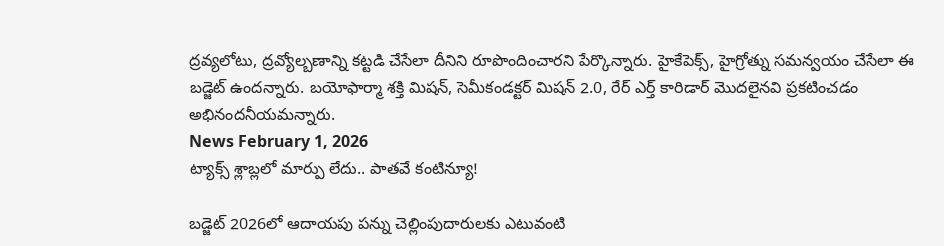ద్రవ్యలోటు, ద్రవ్యోల్బణాన్ని కట్టడి చేసేలా దీనిని రూపొందించారని పేర్కొన్నారు. హైకేపెక్స్, హైగ్రోత్ను సమన్వయం చేసేలా ఈ బడ్జెట్ ఉందన్నారు. బయోఫార్మా శక్తి మిషన్, సెమీకండక్టర్ మిషన్ 2.0, రేర్ ఎర్త్ కారిడార్ మొదలైనవి ప్రకటించడం అభినందనీయమన్నారు.
News February 1, 2026
ట్యాక్స్ శ్లాబ్లలో మార్పు లేదు.. పాతవే కంటిన్యూ!

బడ్జెట్ 2026లో ఆదాయపు పన్ను చెల్లింపుదారులకు ఎటువంటి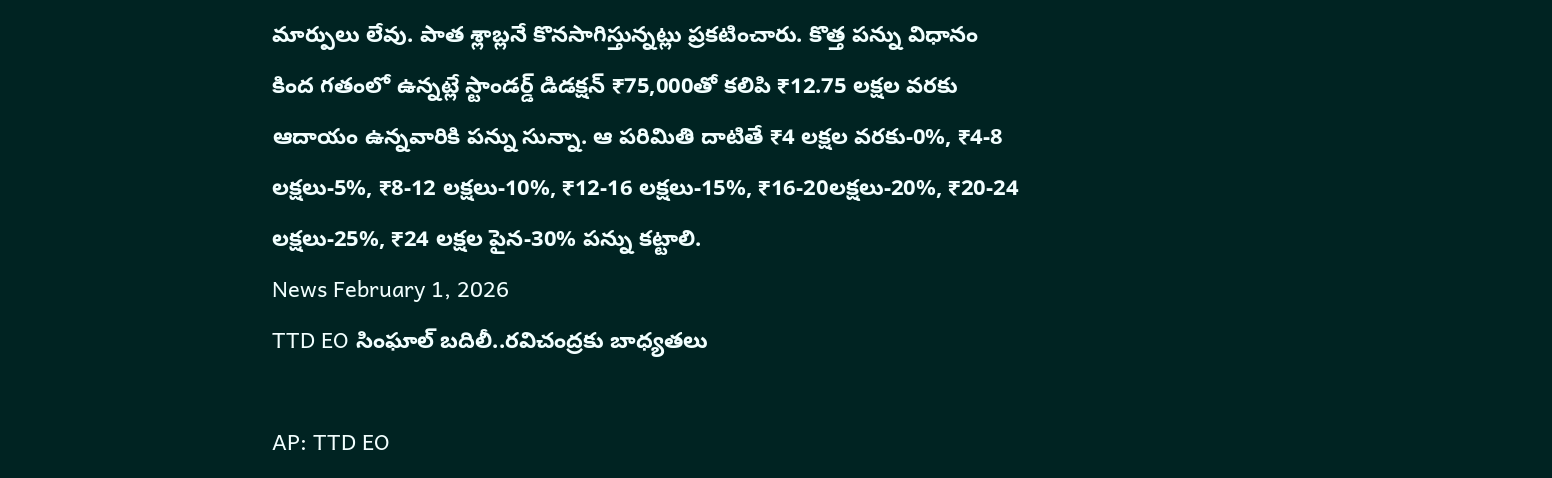మార్పులు లేవు. పాత శ్లాబ్లనే కొనసాగిస్తున్నట్లు ప్రకటించారు. కొత్త పన్ను విధానం కింద గతంలో ఉన్నట్లే స్టాండర్డ్ డిడక్షన్ ₹75,000తో కలిపి ₹12.75 లక్షల వరకు ఆదాయం ఉన్నవారికి పన్ను సున్నా. ఆ పరిమితి దాటితే ₹4 లక్షల వరకు-0%, ₹4-8 లక్షలు-5%, ₹8-12 లక్షలు-10%, ₹12-16 లక్షలు-15%, ₹16-20లక్షలు-20%, ₹20-24 లక్షలు-25%, ₹24 లక్షల పైన-30% పన్ను కట్టాలి.
News February 1, 2026
TTD EO సింఘాల్ బదిలీ..రవిచంద్రకు బాధ్యతలు

AP: TTD EO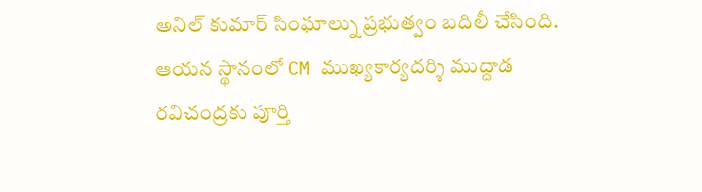అనిల్ కుమార్ సింఘాల్ను ప్రభుత్వం బదిలీ చేసింది. ఆయన స్థానంలో CM ముఖ్యకార్యదర్శి ముద్దాడ రవిచంద్రకు పూర్తి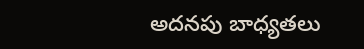అదనపు బాధ్యతలు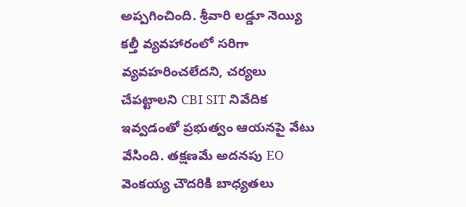అప్పగించింది. శ్రీవారి లడ్డూ నెయ్యి కల్తీ వ్యవహారంలో సరిగా వ్యవహరించలేదని, చర్యలు చేపట్టాలని CBI SIT నివేదిక ఇవ్వడంతో ప్రభుత్వం ఆయనపై వేటు వేసింది. తక్షణమే అదనపు EO వెంకయ్య చౌదరికి బాధ్యతలు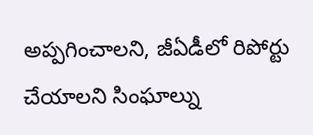అప్పగించాలని, జీఏడీలో రిపోర్టు చేయాలని సింఘాల్ను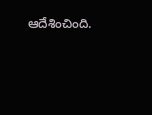ఆదేశించింది.